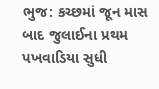ભુજ: કચ્છમાં જૂન માસ બાદ જુલાઈના પ્રથમ પખવાડિયા સુધી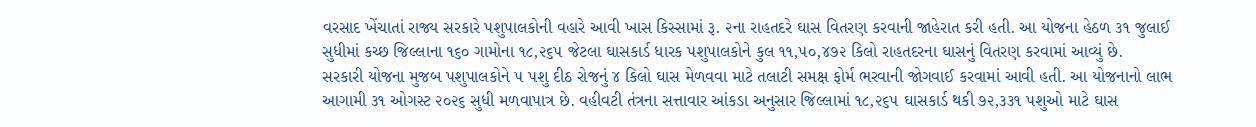વરસાદ ખેંચાતાં રાજ્ય સરકારે પશુપાલકોની વહારે આવી ખાસ કિસ્સામાં રૂ. ૨ના રાહતદરે ઘાસ વિતરણ કરવાની જાહેરાત કરી હતી. આ યોજના હેઠળ ૩૧ જુલાઈ સુધીમાં કચ્છ જિલ્લાના ૧૬૦ ગામોના ૧૮,૨૬૫ જેટલા ઘાસકાર્ડ ધારક પશુપાલકોને કુલ ૧૧,૫૦,૪૭૨ કિલો રાહતદરના ઘાસનું વિતરણ કરવામાં આવ્યું છે.
સરકારી યોજના મુજબ પશુપાલકોને ૫ પશુ દીઠ રોજનું ૪ કિલો ઘાસ મેળવવા માટે તલાટી સમક્ષ ફોર્મ ભરવાની જોગવાઈ કરવામાં આવી હતી. આ યોજનાનો લાભ આગામી ૩૧ ઓગસ્ટ ૨૦૨૬ સુધી મળવાપાત્ર છે. વહીવટી તંત્રના સત્તાવાર આંકડા અનુસાર જિલ્લામાં ૧૮,૨૬૫ ઘાસકાર્ડ થકી ૭૨,૩૩૧ પશુઓ માટે ઘાસ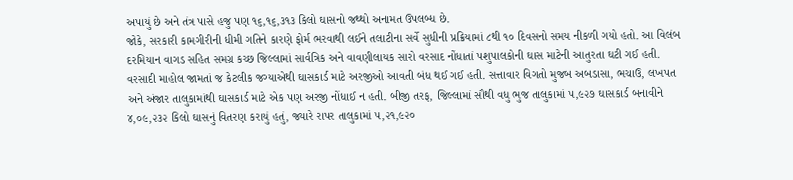અપાયું છે અને તંત્ર પાસે હજુ પણ ૧૬,૧૬,૩૧૩ કિલો ઘાસનો જથ્થો અનામત ઉપલબ્ધ છે.
જોકે, સરકારી કામગીરીની ધીમી ગતિને કારણે ફોર્મ ભરવાથી લઈને તલાટીના સર્વે સુધીની પ્રક્રિયામાં ૮થી ૧૦ દિવસનો સમય નીકળી ગયો હતો. આ વિલંબ દરમિયાન વાગડ સહિત સમગ્ર કચ્છ જિલ્લામાં સાર્વત્રિક અને વાવણીલાયક સારો વરસાદ નોંધાતાં પશુપાલકોની ઘાસ માટેની આતુરતા ઘટી ગઈ હતી.
વરસાદી માહોલ જામતાં જ કેટલીક જગ્યાએથી ઘાસકાર્ડ માટે અરજીઓ આવતી બંધ થઈ ગઈ હતી. સત્તાવાર વિગતો મુજબ અબડાસા, ભચાઉ, લખપત અને અંજાર તાલુકામાંથી ઘાસકાર્ડ માટે એક પણ અરજી નોંધાઈ ન હતી. બીજી તરફ, જિલ્લામાં સૌથી વધુ ભુજ તાલુકામાં ૫,૯૨૭ ઘાસકાર્ડ બનાવીને ૪,૦૯,૨૩૨ કિલો ઘાસનું વિતરણ કરાયું હતું, જ્યારે રાપર તાલુકામાં ૫,૨૧,૯૨૦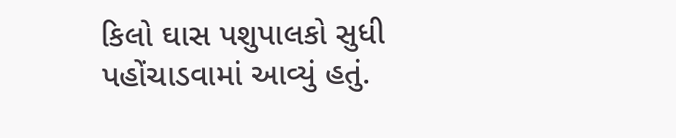કિલો ઘાસ પશુપાલકો સુધી પહોંચાડવામાં આવ્યું હતું.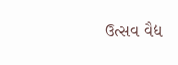ઉત્સવ વૈદ્ય